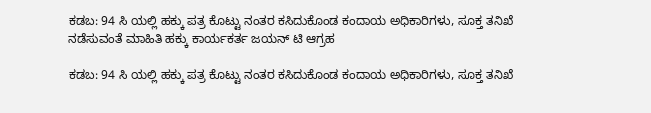ಕಡಬ: 94 ಸಿ ಯಲ್ಲಿ ಹಕ್ಕು ಪತ್ರ ಕೊಟ್ಟು ನಂತರ ಕಸಿದುಕೊಂಡ ಕಂದಾಯ ಅಧಿಕಾರಿಗಳು, ಸೂಕ್ತ ತನಿಖೆ ನಡೆಸುವಂತೆ ಮಾಹಿತಿ ಹಕ್ಕು ಕಾರ್ಯಕರ್ತ ಜಯನ್ ಟಿ ಆಗ್ರಹ

ಕಡಬ: 94 ಸಿ ಯಲ್ಲಿ ಹಕ್ಕು ಪತ್ರ ಕೊಟ್ಟು ನಂತರ ಕಸಿದುಕೊಂಡ ಕಂದಾಯ ಅಧಿಕಾರಿಗಳು, ಸೂಕ್ತ ತನಿಖೆ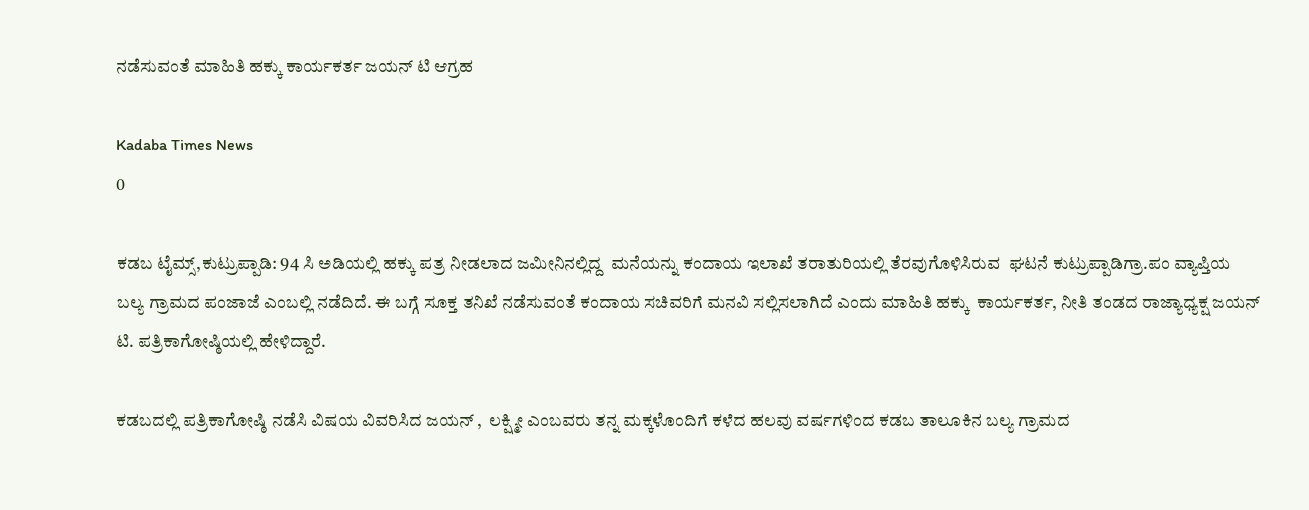ನಡೆಸುವಂತೆ ಮಾಹಿತಿ ಹಕ್ಕು ಕಾರ್ಯಕರ್ತ ಜಯನ್ ಟಿ ಆಗ್ರಹ

Kadaba Times News
0

ಕಡಬ ಟೈಮ್ಸ್,ಕುಟ್ರುಪ್ಪಾಡಿ: 94 ಸಿ ಅಡಿಯಲ್ಲಿ ಹಕ್ಕು ಪತ್ರ ನೀಡಲಾದ ಜಮೀನಿನಲ್ಲಿದ್ದ  ಮನೆಯನ್ನು ಕಂದಾಯ ಇಲಾಖೆ ತರಾತುರಿಯಲ್ಲಿ ತೆರವುಗೊಳಿಸಿರುವ  ಘಟನೆ ಕುಟ್ರುಪ್ಪಾಡಿಗ್ರಾ.ಪಂ ವ್ಯಾಪ್ತಿಯ  ಬಲ್ಯ ಗ್ರಾಮದ ಪಂಜಾಜೆ ಎಂಬಲ್ಲಿ ನಡೆದಿದೆ. ಈ ಬಗ್ಗೆ ಸೂಕ್ತ ತನಿಖೆ ನಡೆಸುವಂತೆ ಕಂದಾಯ ಸಚಿವರಿಗೆ ಮನವಿ ಸಲ್ಲಿಸಲಾಗಿದೆ ಎಂದು ಮಾಹಿತಿ ಹಕ್ಕು  ಕಾರ್ಯಕರ್ತ, ನೀತಿ ತಂಡದ ರಾಜ್ಯಾಧ್ಯಕ್ಷ ಜಯನ್ ಟಿ. ಪತ್ರಿಕಾಗೋಷ್ಠಿಯಲ್ಲಿ ಹೇಳಿದ್ದಾರೆ.

ಕಡಬದಲ್ಲಿ ಪತ್ರಿಕಾಗೋಷ್ಠಿ ನಡೆಸಿ ವಿಷಯ ವಿವರಿಸಿದ ಜಯನ್ ,  ಲಕ್ಷ್ಮೀ ಎಂಬವರು ತನ್ನ ಮಕ್ಕಳೊಂದಿಗೆ ಕಳೆದ ಹಲವು ವರ್ಷಗಳಿಂದ ಕಡಬ ತಾಲೂಕಿನ ಬಲ್ಯ ಗ್ರಾಮದ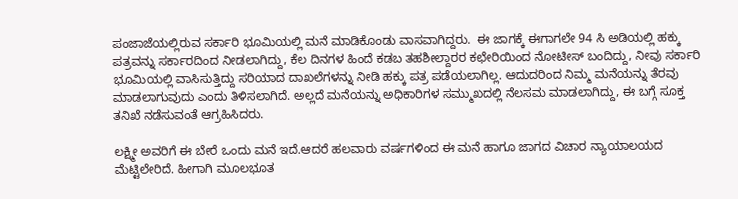ಪಂಜಾಜೆಯಲ್ಲಿರುವ ಸರ್ಕಾರಿ ಭೂಮಿಯಲ್ಲಿ ಮನೆ ಮಾಡಿಕೊಂಡು ವಾಸವಾಗಿದ್ದರು.  ಈ ಜಾಗಕ್ಕೆ ಈಗಾಗಲೇ 94 ಸಿ ಅಡಿಯಲ್ಲಿ ಹಕ್ಕು ಪತ್ರವನ್ನು ಸರ್ಕಾರದಿಂದ ನೀಡಲಾಗಿದ್ದು, ಕೆಲ ದಿನಗಳ ಹಿಂದೆ ಕಡಬ ತಹಶೀಲ್ದಾರರ ಕಛೇರಿಯಿಂದ ನೋಟೀಸ್ ಬಂದಿದ್ದು, ನೀವು ಸರ್ಕಾರಿ ಭೂಮಿಯಲ್ಲಿ ವಾಸಿಸುತ್ತಿದ್ದು ‌ಸರಿಯಾದ ದಾಖಲೆಗಳನ್ನು ನೀಡಿ ಹಕ್ಕು ಪತ್ರ ಪಡೆಯಲಾಗಿಲ್ಲ. ಆದುದರಿಂದ ನಿಮ್ಮ ಮನೆಯನ್ನು ತೆರವು ಮಾಡಲಾಗುವುದು ಎಂದು ತಿಳಿಸಲಾಗಿದೆ. ಅಲ್ಲದೆ ಮನೆಯನ್ನು ಅಧಿಕಾರಿಗಳ ಸಮ್ಮುಖದಲ್ಲಿ ನೆಲಸಮ ಮಾಡಲಾಗಿದ್ದು, ಈ ಬಗ್ಗೆ ಸೂಕ್ತ ತನಿಖೆ‌ ನಡೆಸುವಂತೆ ಆಗ್ರಹಿಸಿದರು.

ಲಕ್ಷ್ಮೀ ಅವರಿಗೆ ಈ ಬೇರೆ ಒಂದು ಮನೆ ಇದೆ.ಆದರೆ ಹಲವಾರು ವರ್ಷಗಳಿಂದ ಈ ಮನೆ ಹಾಗೂ ಜಾಗದ ವಿಚಾರ ನ್ಯಾಯಾಲಯದ ಮೆಟ್ಟಿಲೇರಿದೆ. ಹೀಗಾಗಿ ಮೂಲಭೂತ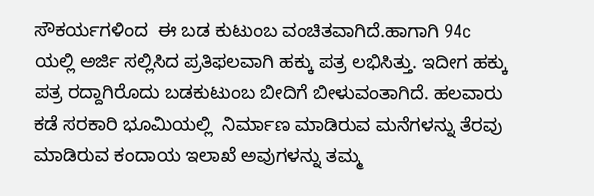ಸೌಕರ್ಯಗಳಿಂದ  ಈ ಬಡ ಕುಟುಂಬ ವಂಚಿತವಾಗಿದೆ.ಹಾಗಾಗಿ 94c ಯಲ್ಲಿ ಅರ್ಜಿ ಸಲ್ಲಿಸಿದ ಪ್ರತಿಫಲವಾಗಿ ಹಕ್ಕು ಪತ್ರ ಲಭಿಸಿತ್ತು. ಇದೀಗ ಹಕ್ಕು ಪತ್ರ ರದ್ದಾಗಿರೊದು ಬಡಕುಟುಂಬ ಬೀದಿಗೆ ಬೀಳುವಂತಾಗಿದೆ. ಹಲವಾರು ಕಡೆ ಸರಕಾರಿ ಭೂಮಿಯಲ್ಲಿ  ನಿರ್ಮಾಣ ಮಾಡಿರುವ ಮನೆಗಳನ್ನು ತೆರವು ಮಾಡಿರುವ ಕಂದಾಯ ಇಲಾಖೆ ಅವುಗಳನ್ನು ತಮ್ಮ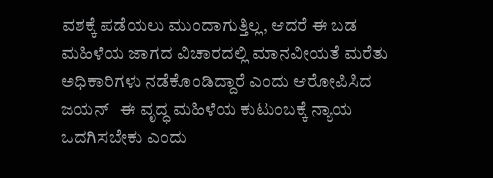ವಶಕ್ಕೆ ಪಡೆಯಲು ಮುಂದಾಗುತ್ತಿಲ್ಲ, ಆದರೆ ಈ ಬಡ ಮಹಿಳೆಯ ಜಾಗದ ವಿಚಾರದಲ್ಲಿ ಮಾನವೀಯತೆ ಮರೆತು ಅಧಿಕಾರಿಗಳು ನಡೆಕೊಂಡಿದ್ದಾರೆ ಎಂದು ಆರೋಪಿಸಿದ ಜಯನ್   ಈ ವೃದ್ಧ ಮಹಿಳೆಯ ಕುಟುಂಬಕ್ಕೆ ನ್ಯಾಯ ಒದಗಿಸಬೇಕು ಎಂದು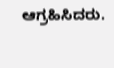ಆಗ್ರಹಿಸಿದರು.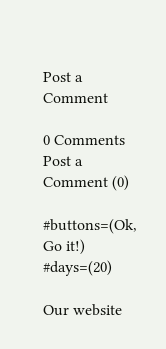Post a Comment

0 Comments
Post a Comment (0)

#buttons=(Ok, Go it!) #days=(20)

Our website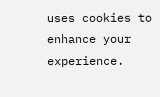uses cookies to enhance your experience.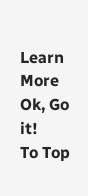Learn More
Ok, Go it!
To Top